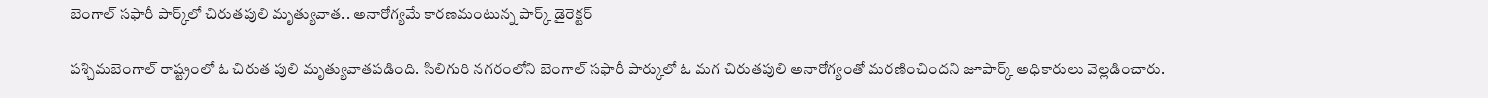బెంగాల్ సఫారీ పార్క్‌లో చిరుతపులి మృత్యువాత.. అనారోగ్యమే కారణమంటున్న పార్క్ డైరెక్టర్

పశ్చిమబెంగాల్ రాష్ట్రంలో ఓ చిరుత పులి మృత్యువాతపడింది. సిలిగురి నగరంలోని బెంగాల్ సఫారీ పార్కులో ఓ మగ చిరుతపులి అనారోగ్యంతో మరణించిందని జూపార్క్ అధికారులు వెల్లడించారు.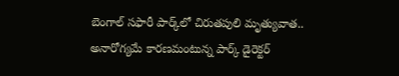బెంగాల్ సఫారీ పార్క్‌లో చిరుతపులి మృత్యువాత.. అనారోగ్యమే కారణమంటున్న పార్క్ డైరెక్టర్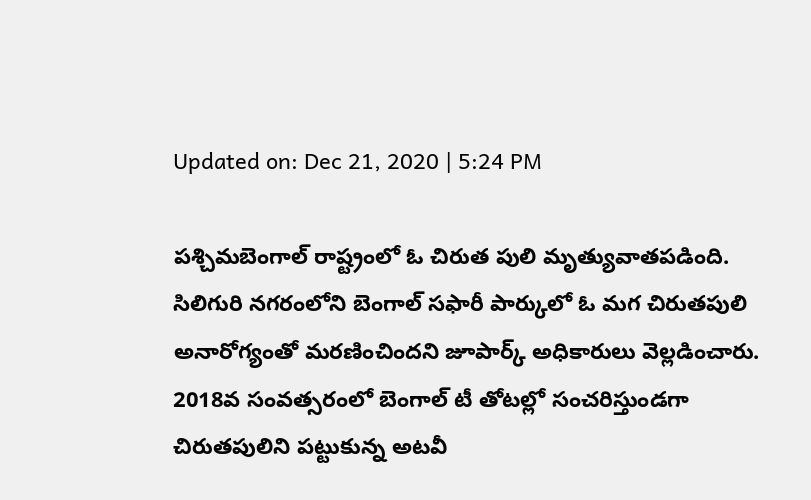Updated on: Dec 21, 2020 | 5:24 PM

పశ్చిమబెంగాల్ రాష్ట్రంలో ఓ చిరుత పులి మృత్యువాతపడింది. సిలిగురి నగరంలోని బెంగాల్ సఫారీ పార్కులో ఓ మగ చిరుతపులి అనారోగ్యంతో మరణించిందని జూపార్క్ అధికారులు వెల్లడించారు. 2018వ సంవత్సరంలో బెంగాల్ టీ తోటల్లో సంచరిస్తుండగా చిరుతపులిని పట్టుకున్న అటవీ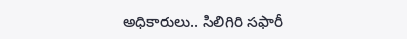అధికారులు.. సిలిగిరి సఫారీ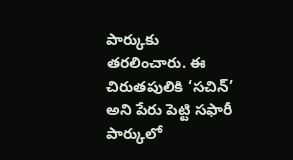పార్కుకు తరలించారు. ఈ చిరుతపులికి ‘సచిన్’ అని పేరు పెట్టి సఫారీ పార్కులో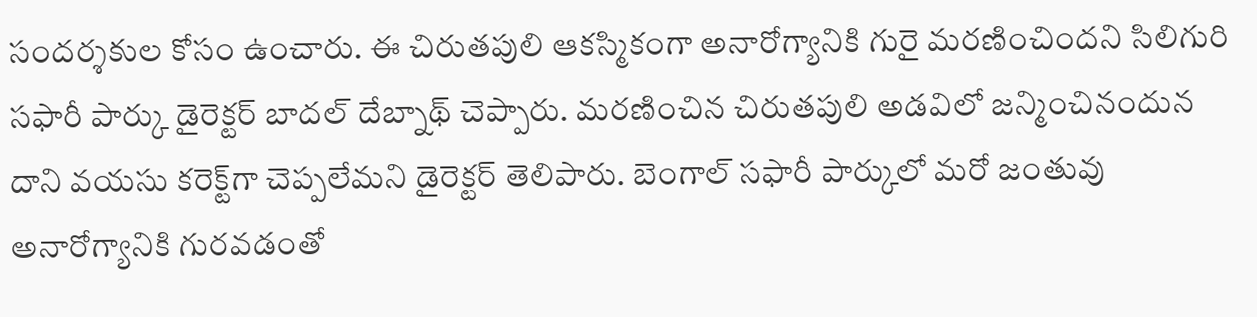సందర్శకుల కోసం ఉంచారు. ఈ చిరుతపులి ఆకస్మికంగా అనారోగ్యానికి గురై మరణించిందని సిలిగురి సఫారీ పార్కు డైరెక్టర్ బాదల్ దేబ్నాథ్ చెప్పారు. మరణించిన చిరుతపులి అడవిలో జన్మించినందున దాని వయసు కరెక్ట్‌గా చెప్పలేమని డైరెక్టర్ తెలిపారు. బెంగాల్ సఫారీ పార్కులో మరో జంతువు అనారోగ్యానికి గురవడంతో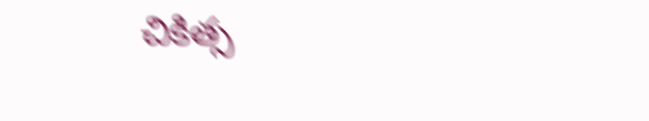చికిత్స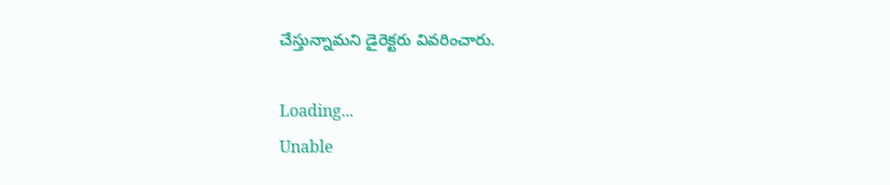చేస్తున్నామని డైరెక్టరు వివరించారు.

Loading...
Unable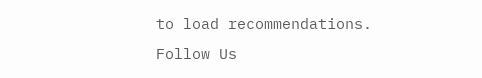to load recommendations.
Follow Us